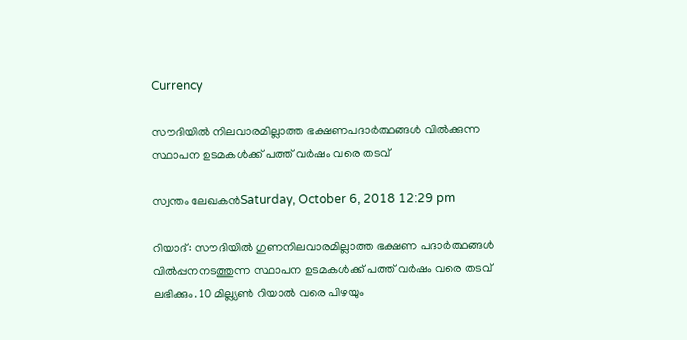Currency

സൗദിയില്‍ നിലവാരമില്ലാത്ത ഭക്ഷണപദാര്‍ത്ഥങ്ങള്‍ വില്‍ക്കുന്ന സ്ഥാപന ഉടമകള്‍ക്ക് പത്ത് വര്‍ഷം വരെ തടവ്

സ്വന്തം ലേഖകന്‍Saturday, October 6, 2018 12:29 pm

റിയാദ്: സൗദിയില്‍ ഗുണനിലവാരമില്ലാത്ത ഭക്ഷണ പദാര്‍ത്ഥങ്ങള്‍ വില്‍പ്പനനടത്തുന്ന സ്ഥാപന ഉടമകള്‍ക്ക് പത്ത് വര്‍ഷം വരെ തടവ് ലഭിക്കും. 10 മില്ല്യണ്‍ റിയാല്‍ വരെ പിഴയും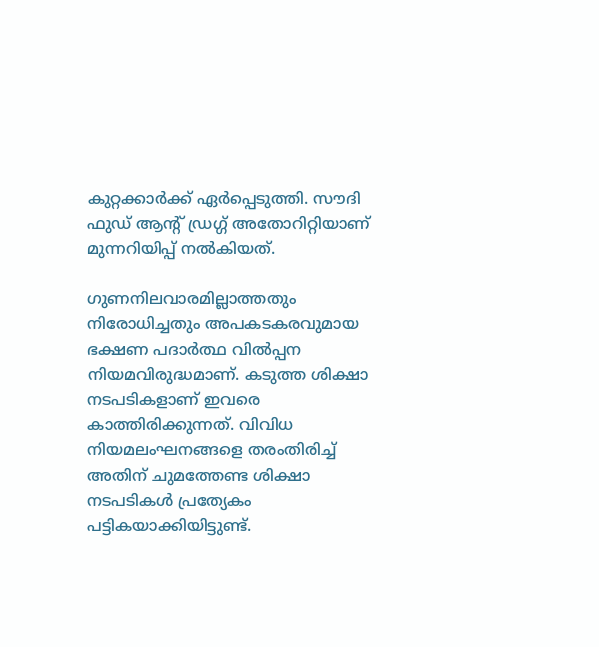കുറ്റക്കാര്‍ക്ക് ഏര്‍പ്പെടുത്തി. സൗദി ഫുഡ് ആന്റ് ഡ്രഗ്ഗ് അതോറിറ്റിയാണ് മുന്നറിയിപ്പ് നല്‍കിയത്.

ഗുണനിലവാരമില്ലാത്തതും നിരോധിച്ചതും അപകടകരവുമായ ഭക്ഷണ പദാര്‍ത്ഥ വില്‍പ്പന നിയമവിരുദ്ധമാണ്. കടുത്ത ശിക്ഷാ നടപടികളാണ് ഇവരെ കാത്തിരിക്കുന്നത്. വിവിധ നിയമലംഘനങ്ങളെ തരംതിരിച്ച് അതിന് ചുമത്തേണ്ട ശിക്ഷാ നടപടികള്‍ പ്രത്യേകം പട്ടികയാക്കിയിട്ടുണ്ട്.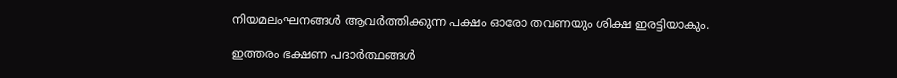നിയമലംഘനങ്ങള്‍ ആവര്‍ത്തിക്കുന്ന പക്ഷം ഓരോ തവണയും ശിക്ഷ ഇരട്ടിയാകും.

ഇത്തരം ഭക്ഷണ പദാര്‍ത്ഥങ്ങള്‍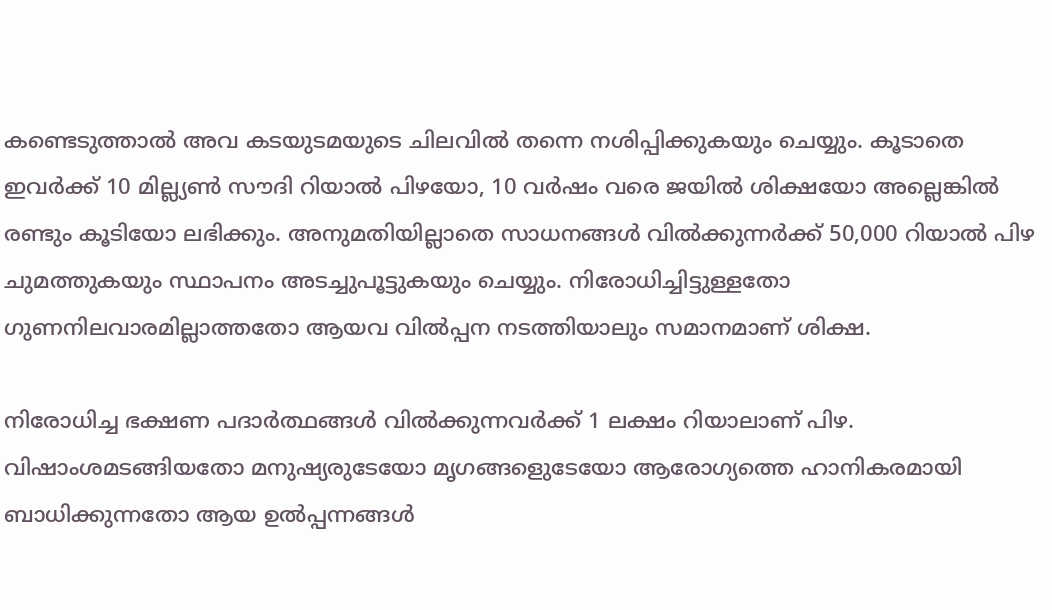കണ്ടെടുത്താല്‍ അവ കടയുടമയുടെ ചിലവില്‍ തന്നെ നശിപ്പിക്കുകയും ചെയ്യും. കൂടാതെ ഇവര്‍ക്ക് 10 മില്ല്യണ്‍ സൗദി റിയാല്‍ പിഴയോ, 10 വര്‍ഷം വരെ ജയില്‍ ശിക്ഷയോ അല്ലെങ്കില്‍ രണ്ടും കൂടിയോ ലഭിക്കും. അനുമതിയില്ലാതെ സാധനങ്ങള്‍ വില്‍ക്കുന്നര്‍ക്ക് 50,000 റിയാല്‍ പിഴ ചുമത്തുകയും സ്ഥാപനം അടച്ചുപൂട്ടുകയും ചെയ്യും. നിരോധിച്ചിട്ടുള്ളതോ ഗുണനിലവാരമില്ലാത്തതോ ആയവ വില്‍പ്പന നടത്തിയാലും സമാനമാണ് ശിക്ഷ.

നിരോധിച്ച ഭക്ഷണ പദാര്‍ത്ഥങ്ങള്‍ വില്‍ക്കുന്നവര്‍ക്ക് 1 ലക്ഷം റിയാലാണ് പിഴ. വിഷാംശമടങ്ങിയതോ മനുഷ്യരുടേയോ മൃഗങ്ങളെുടേയോ ആരോഗ്യത്തെ ഹാനികരമായി ബാധിക്കുന്നതോ ആയ ഉല്‍പ്പന്നങ്ങള്‍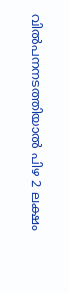വില്‍പനനടത്തിയാല്‍ പിഴ 2 ലക്ഷം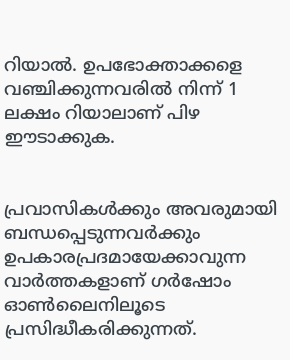റിയാല്‍. ഉപഭോക്താക്കളെ വഞ്ചിക്കുന്നവരില്‍ നിന്ന് 1 ലക്ഷം റിയാലാണ് പിഴ ഈടാക്കുക.


പ്രവാസികൾക്കും അവരുമായി ബന്ധപ്പെടുന്നവർക്കും ഉപകാരപ്രദമായേക്കാവുന്ന വാർത്തകളാണ് ഗർഷോം ഓൺലൈനിലൂടെ പ്രസിദ്ധീകരിക്കുന്നത്.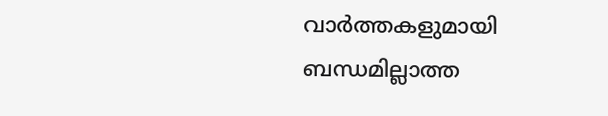വാർത്തകളുമായി ബന്ധമില്ലാത്ത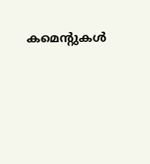കമെന്റുകൾ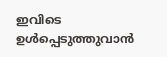ഇവിടെ ഉൾപ്പെടുത്തുവാൻ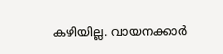കഴിയില്ല. വായനക്കാർ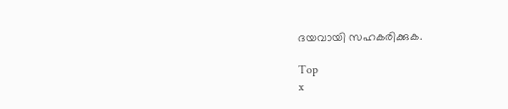ദയവായി സഹകരിക്കുക.

Top
x